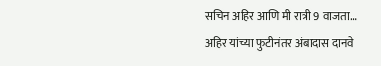सचिन अहिर आणि मी रात्री 9 वाजता… अहिर यांच्या फुटीनंतर अंबादास दानवे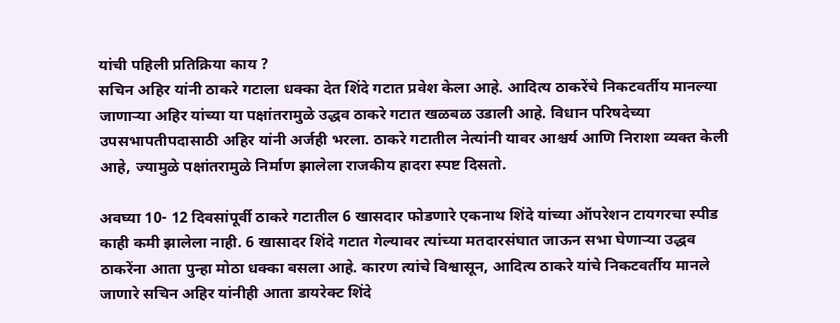यांची पहिली प्रतिक्रिया काय ?
सचिन अहिर यांनी ठाकरे गटाला धक्का देत शिंदे गटात प्रवेश केला आहे. आदित्य ठाकरेंचे निकटवर्तीय मानल्या जाणाऱ्या अहिर यांच्या या पक्षांतरामुळे उद्धव ठाकरे गटात खळबळ उडाली आहे. विधान परिषदेच्या उपसभापतीपदासाठी अहिर यांनी अर्जही भरला. ठाकरे गटातील नेत्यांनी यावर आश्चर्य आणि निराशा व्यक्त केली आहे, ज्यामुळे पक्षांतरामुळे निर्माण झालेला राजकीय हादरा स्पष्ट दिसतो.

अवघ्या 10- 12 दिवसांपूर्वी ठाकरे गटातील 6 खासदार फोडणारे एकनाथ शिंदे यांच्या ऑपरेशन टायगरचा स्पीड काही कमी झालेला नाही. 6 खासादर शिंदे गटात गेल्यावर त्यांच्या मतदारसंघात जाऊन सभा घेणाऱ्या उद्धव ठाकरेंना आता पुन्हा मोठा धक्का बसला आहे. कारण त्यांचे विश्वासून, आदित्य ठाकरे यांचे निकटवर्तीय मानले जाणारे सचिन अहिर यांनीही आता डायरेक्ट शिंदे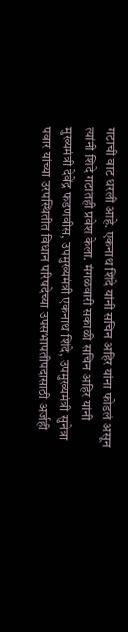गटाची वाट धरली आहे. एकनाथ शिंदे यांनी सचिन अहिर यांना फोडलं असून त्यांनी शिदे गटातही प्रवेश केला. मंगळवारी सकाळी सचिन अहिर यांनी मुख्यमंत्री देवेंद्र फडणवीस, उपमुख्यमंत्री एकनाथ शिंदे, उपमुख्यमंत्री सुनेत्रा पवार यांच्या उरपस्थितीत विधान परिषदेच्या उपसभापतीपदासाठी अर्जही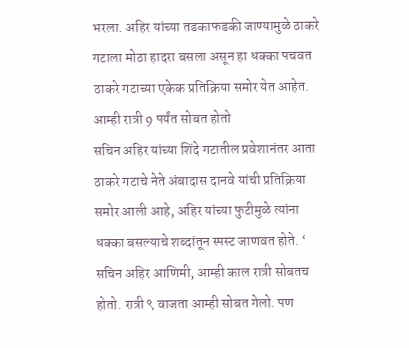भरला. अहिर यांच्या तडकाफडकी जाण्यामुळे ठाकरे गटाला मोठा हादरा बसला असून हा धक्का पचवत ठाकरे गटाच्या एकेक प्रतिक्रिया समोर येत आहेत.
आम्ही रात्री 9 पर्यंत सोबत होतो
सचिन अहिर यांच्या शिंदे गटातील प्रवेशानंतर आता ठाकरे गटाचे नेते अंबादास दानवे यांची प्रतिक्रिया समोर आली आहे, अहिर यांच्या फुटीमुळे त्यांना धक्का बसल्याचे शब्दांतून स्पस्ट जाणवत होते. ‘ सचिन अहिर आणिमी, आम्ही काल रात्री सोबतच होतो. रात्री ९ वाजता आम्ही सोबत गेलो. पण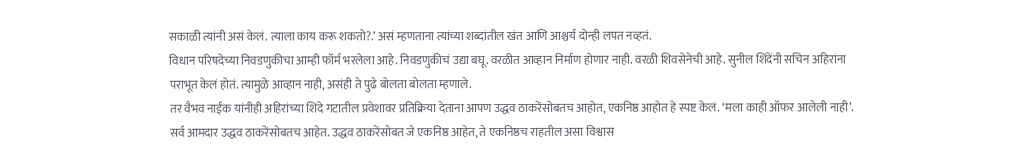सकाळी त्यांनी असं केलं. त्याला काय करू शकतो?.’ असं म्हणताना त्यांच्या शब्दांतील खंत आणि आश्चर्य दोन्ही लपत नव्हतं.
विधान परिषदेच्या निवडणुकीचा आम्ही फॉर्म भरलेला आहे. निवडणुकीचं उद्या बघू. वरळीत आव्हान निर्माण होणार नाही. वरळी शिवसेनेची आहे. सुनील शिंदेंनी सचिन अहिरांना पराभूत केलं होतं. त्यामुळे आव्हान नाही, असंही ते पुढे बोलता बोलता म्हणाले.
तर वैभव नाईक यांनीही अहिरांच्या शिंदे गटातील प्रवेशावर प्रतिक्रिया देताना आपण उद्धव ठाकरेंसोबतच आहोत, एकनिष्ठ आहोत हे स्पष्ट केलं. ‘मला काही ऑफर आलेली नाही’. सर्व आमदार उद्धव ठाकरेंसोबतच आहेत. उद्धव ठाकरेंसोबत जे एकनिष्ठ आहेत, ते एकनिष्ठच राहतील असा विश्वास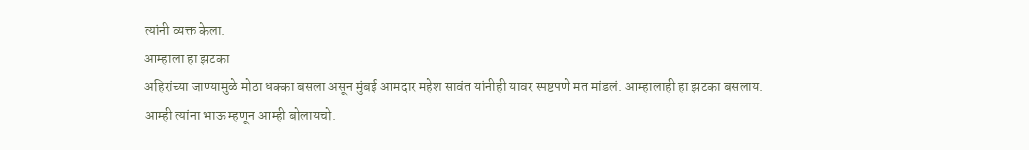त्यांनी व्यक्त केला.
आम्हाला हा झटका
अहिरांच्या जाण्यामुळे मोठा धक्का बसला असून मुंबई आमदार महेश सावंत यांनीही यावर स्पष्टपणे मत मांडलं. आम्हालाही हा झटका बसलाय. आम्ही त्यांना भाऊ म्हणून आम्ही बोलायचो.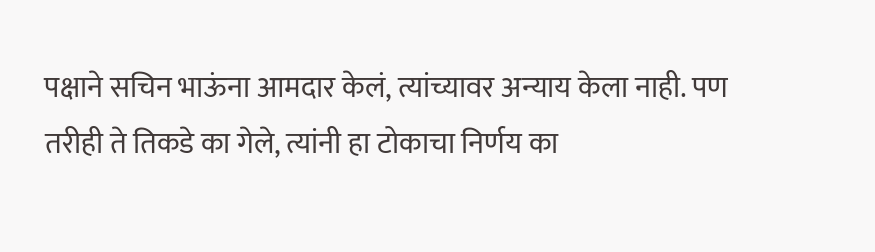पक्षाने सचिन भाऊंना आमदार केलं, त्यांच्यावर अन्याय केला नाही. पण तरीही ते तिकडे का गेले, त्यांनी हा टोकाचा निर्णय का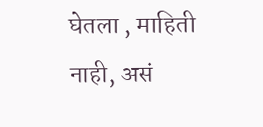घेतला , माहिती नाही, असं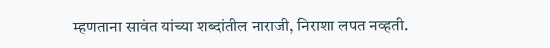म्हणताना सावंत यांच्या शब्दांतील नाराजी, निराशा लपत नव्हती.